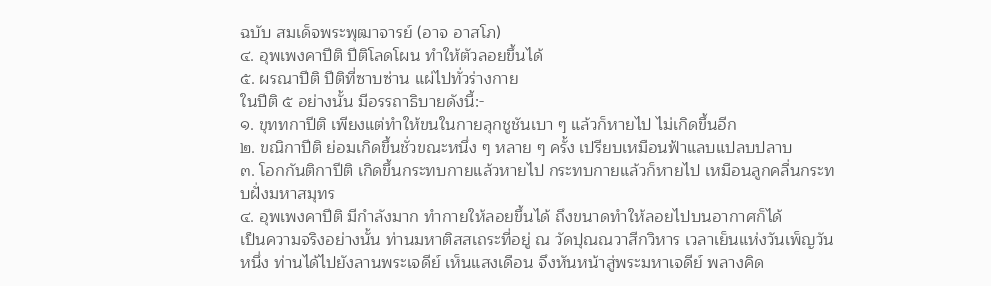ฉบับ สมเด็จพระพุฒาจารย์ (อาจ อาสโภ)
๔. อุพเพงคาปีติ ปีติโลดโผน ทำให้ตัวลอยขึ้นได้
๕. ผรณาปีติ ปีติที่ซาบซ่าน แผ่ไปทั่วร่างกาย
ในปีติ ๕ อย่างนั้น มีอรรถาธิบายดังนี้:-
๑. ขุททกาปีติ เพียงแต่ทำให้ขนในกายลุกชูชันเบา ๆ แล้วก็หายไป ไม่เกิดขึ้นอีก
๒. ขณิกาปีติ ย่อมเกิดขึ้นชั่วขณะหนึ่ง ๆ หลาย ๆ ครั้ง เปรียบเหมือนฟ้าแลบแปลบปลาบ
๓. โอกกันติกาปีติ เกิดขึ้นกระทบกายแล้วหายไป กระทบกายแล้วก็หายไป เหมือนลูกคลื่นกระทบฝั่งมหาสมุทร
๔. อุพเพงคาปีติ มีกำลังมาก ทำกายให้ลอยขึ้นได้ ถึงขนาดทำให้ลอยไปบนอากาศก็ได้
เป็นความจริงอย่างนั้น ท่านมหาติสสเถระที่อยู่ ณ วัดปุณณวาสีกวิหาร เวลาเย็นแห่งวันเพ็ญวันหนึ่ง ท่านได้ไปยังลานพระเจดีย์ เห็นแสงเดือน จึงหันหน้าสู่พระมหาเจดีย์ พลางคิด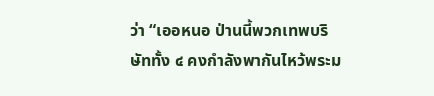ว่า “เออหนอ ป่านนี้พวกเทพบริษัททั้ง ๔ คงกำลังพากันไหว้พระม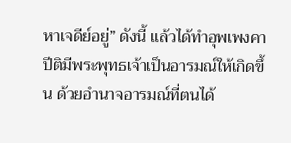หาเจดีย์อยู่” ดังนี้ แล้วได้ทำอุพเพงคาปีติมีพระพุทธเจ้าเป็นอารมณ์ให้เกิดขึ้น ด้วยอำนาจอารมณ์ที่ตนได้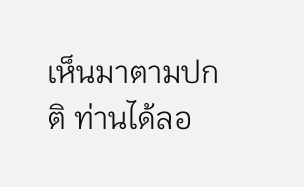เห็นมาตามปกติ ท่านได้ลอ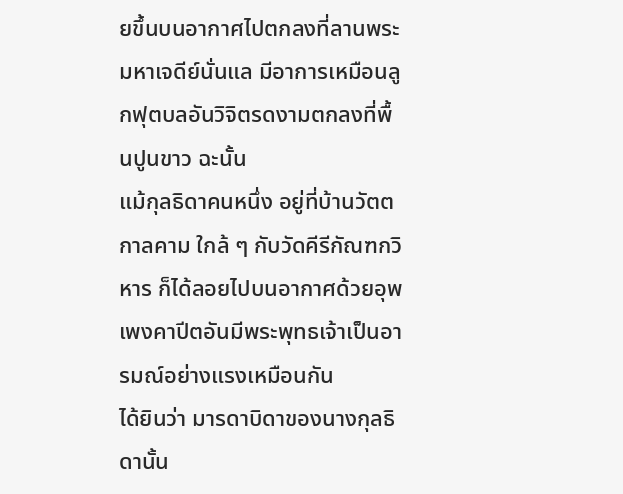ยขึ้นบนอากาศไปตกลงที่ลานพระมหาเจดีย์นั่นแล มีอาการเหมือนลูกฟุตบลอันวิจิตรดงามตกลงที่พื้นปูนขาว ฉะนั้น
แม้กุลธิดาคนหนึ่ง อยู่ที่บ้านวัตตกาลคาม ใกล้ ๆ กับวัดคีรีกัณฑกวิหาร ก็ได้ลอยไปบนอากาศด้วยอุพเพงคาปีตอันมีพระพุทธเจ้าเป็นอารมณ์อย่างแรงเหมือนกัน
ได้ยินว่า มารดาบิดาของนางกุลธิดานั้น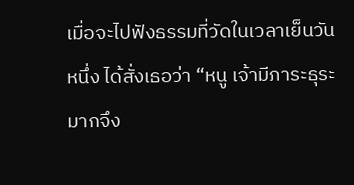เมื่อจะไปฟังธรรมที่วัดในเวลาเย็นวันหนึ่ง ได้สั่งเธอว่า “หนู เจ้ามีภาระธุระมากจึง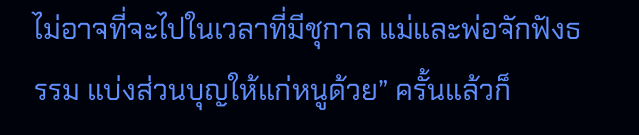ไม่อาจที่จะไปในเวลาที่มีชุกาล แม่และพ่อจักฟังธรรม แบ่งส่วนบุญให้แก่หนูด้วย” ครั้นแล้วก็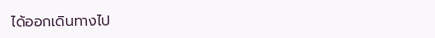ได้ออกเดินทางไป